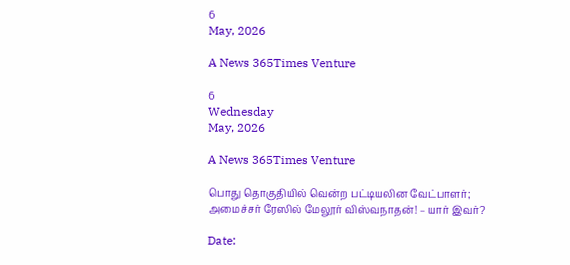6
May, 2026

A News 365Times Venture

6
Wednesday
May, 2026

A News 365Times Venture

பொது தொகுதியில் வென்ற பட்டியலின வேட்பாளர்; அமைச்சர் ரேஸில் மேலூர் விஸ்வநாதன்! – யார் இவர்?

Date: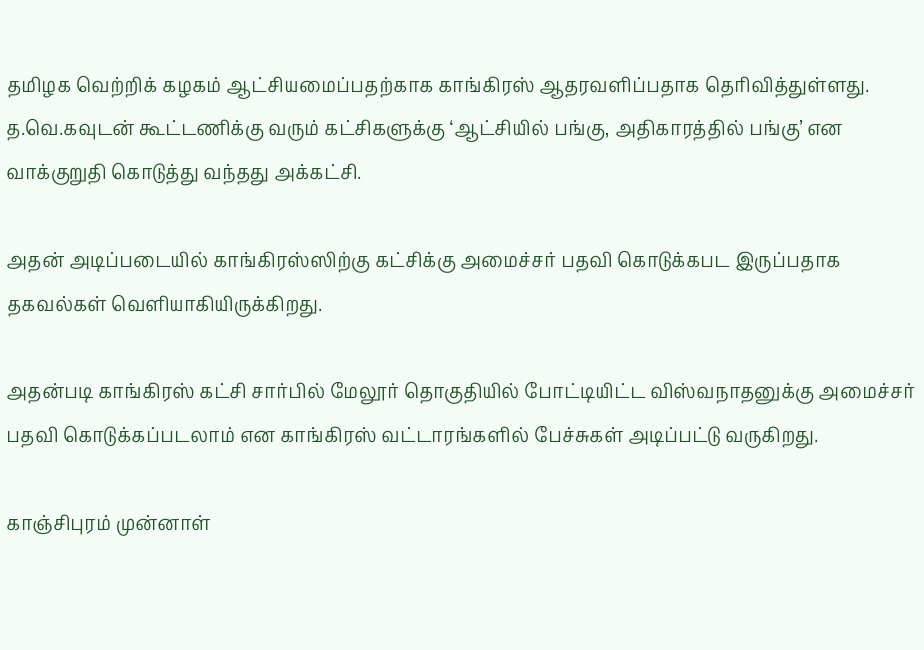தமிழக வெற்றிக் கழகம் ஆட்சியமைப்பதற்காக காங்கிரஸ் ஆதரவளிப்பதாக தெரிவித்துள்ளது. த.வெ.கவுடன் கூட்டணிக்கு வரும் கட்சிகளுக்கு ‘ஆட்சியில் பங்கு, அதிகாரத்தில் பங்கு’ என  வாக்குறுதி கொடுத்து வந்தது அக்கட்சி.

அதன் அடிப்படையில் காங்கிரஸ்ஸிற்கு கட்சிக்கு அமைச்சர் பதவி கொடுக்கபட இருப்பதாக தகவல்கள் வெளியாகியிருக்கிறது.

அதன்படி காங்கிரஸ் கட்சி சார்பில் மேலூர் தொகுதியில் போட்டியிட்ட விஸ்வநாதனுக்கு அமைச்சர் பதவி கொடுக்கப்படலாம் என காங்கிரஸ் வட்டாரங்களில் பேச்சுகள் அடிப்பட்டு வருகிறது.

காஞ்சிபுரம் முன்னாள்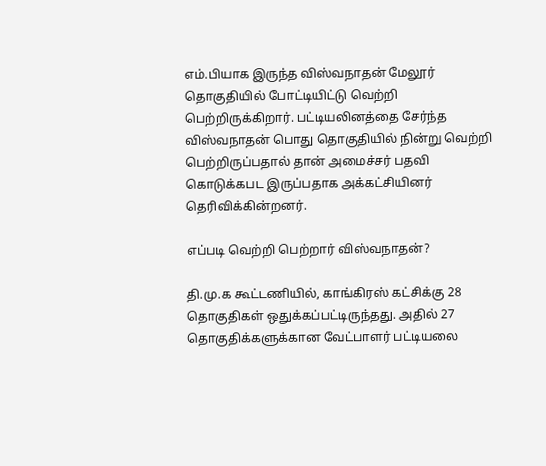எம்.பியாக இருந்த விஸ்வநாதன் மேலூர் தொகுதியில் போட்டியிட்டு வெற்றி பெற்றிருக்கிறார். பட்டியலினத்தை சேர்ந்த விஸ்வநாதன் பொது தொகுதியில் நின்று வெற்றி பெற்றிருப்பதால் தான் அமைச்சர் பதவி கொடுக்கபட இருப்பதாக அக்கட்சியினர் தெரிவிக்கின்றனர்.

எப்படி வெற்றி பெற்றார் விஸ்வநாதன்?

தி.மு.க கூட்டணியில், காங்கிரஸ் கட்சிக்கு 28 தொகுதிகள் ஒதுக்கப்பட்டிருந்தது. அதில் 27 தொகுதிக்களுக்கான வேட்பாளர் பட்டியலை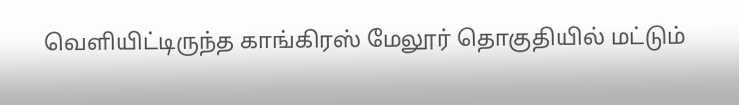வெளியிட்டிருந்த காங்கிரஸ் மேலூர் தொகுதியில் மட்டும்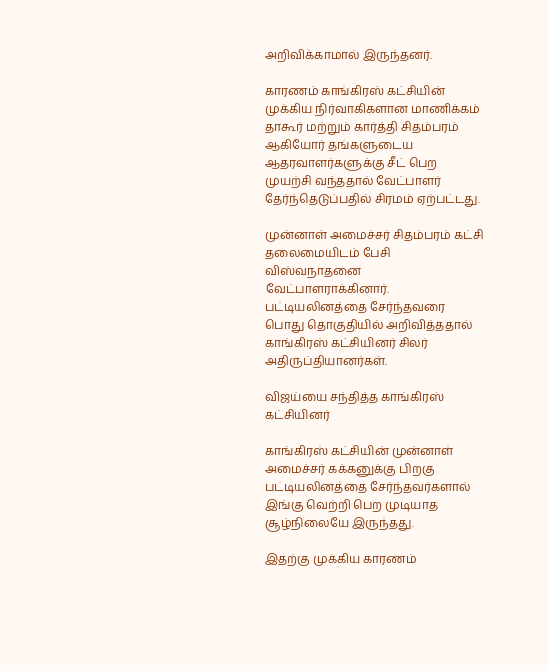அறிவிக்காமால் இருந்தனர்.

காரணம் காங்கிரஸ் கட்சியின் முக்கிய நிர்வாகிகளான மாணிக்கம் தாகூர் மற்றும் கார்த்தி சிதம்பரம் ஆகியோர் தங்களுடைய ஆதரவாளர்களுக்கு சீட் பெற முயற்சி வந்ததால் வேட்பாளர் தேர்ந்தெடுப்பதில் சிரமம் ஏற்பட்டது.

முன்னாள் அமைச்சர் சிதம்பரம் கட்சி தலைமையிடம் பேசி விஸ்வநாதனை வேட்பாளராக்கினார். பட்டியலினத்தை சேர்ந்தவரை பொது தொகுதியில் அறிவித்ததால் காங்கிரஸ் கட்சியினர் சிலர் அதிருப்தியானர்கள்.

விஜய்யை சந்தித்த காங்கிரஸ் கட்சியினர்

காங்கிரஸ் கட்சியின் முன்னாள் அமைச்சர் கக்கனுக்கு பிறகு பட்டியலினத்தை சேர்ந்தவர்களால் இங்கு வெற்றி பெற முடியாத சூழ்நிலையே இருந்தது.

இதற்கு முக்கிய காரணம்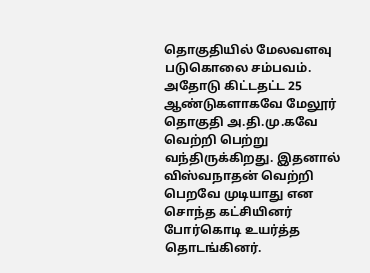தொகுதியில் மேலவளவு படுகொலை சம்பவம். அதோடு கிட்டதட்ட 25 ஆண்டுகளாகவே மேலூர் தொகுதி அ.தி.மு.கவே வெற்றி பெற்று வந்திருக்கிறது. இதனால் விஸ்வநாதன் வெற்றி பெறவே முடியாது என சொந்த கட்சியினர் போர்கொடி உயர்த்த தொடங்கினர்.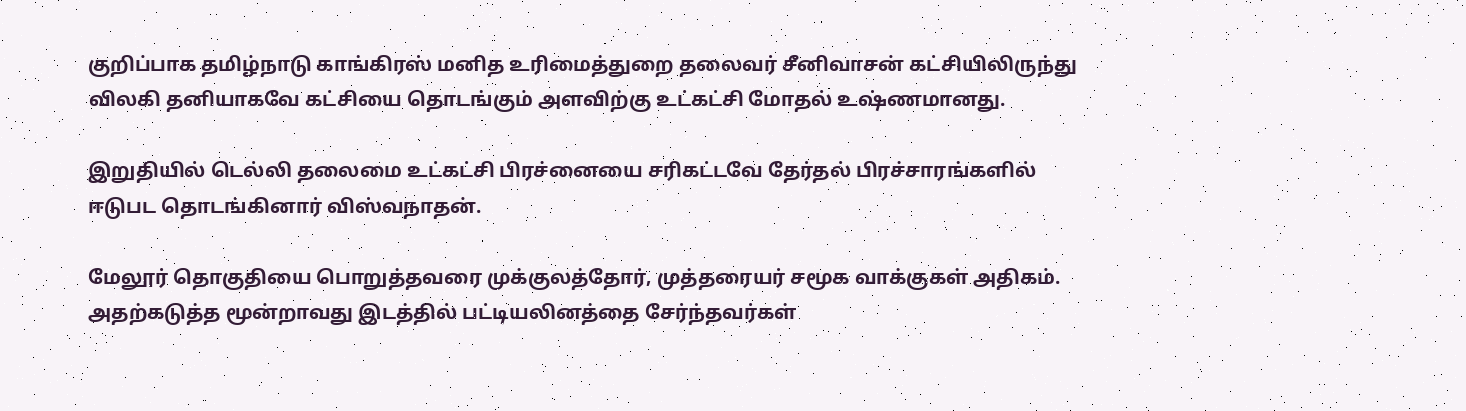குறிப்பாக தமிழ்நாடு காங்கிரஸ் மனித உரிமைத்துறை தலைவர் சீனிவாசன் கட்சியிலிருந்து விலகி தனியாகவே கட்சியை தொடங்கும் அளவிற்கு உட்கட்சி மோதல் உஷ்ணமானது.

இறுதியில் டெல்லி தலைமை உட்கட்சி பிரச்னையை சரிகட்டவே தேர்தல் பிரச்சாரங்களில் ஈடுபட தொடங்கினார் விஸ்வநாதன்.

மேலூர் தொகுதியை பொறுத்தவரை முக்குலத்தோர், முத்தரையர் சமூக வாக்குகள் அதிகம். அதற்கடுத்த மூன்றாவது இடத்தில் பட்டியலினத்தை சேர்ந்தவர்கள்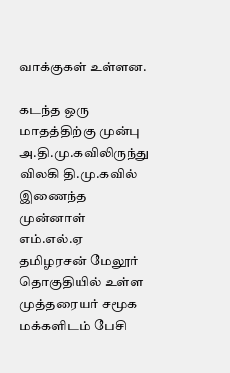வாக்குகள் உள்ளன.

கடந்த ஒரு மாதத்திற்கு முன்பு அ.தி.மு.கவிலிருந்து விலகி தி.மு.கவில் இணைந்த முன்னாள் எம்.எல்.ஏ தமிழரசன் மேலூர் தொகுதியில் உள்ள முத்தரையர் சமூக மக்களிடம் பேசி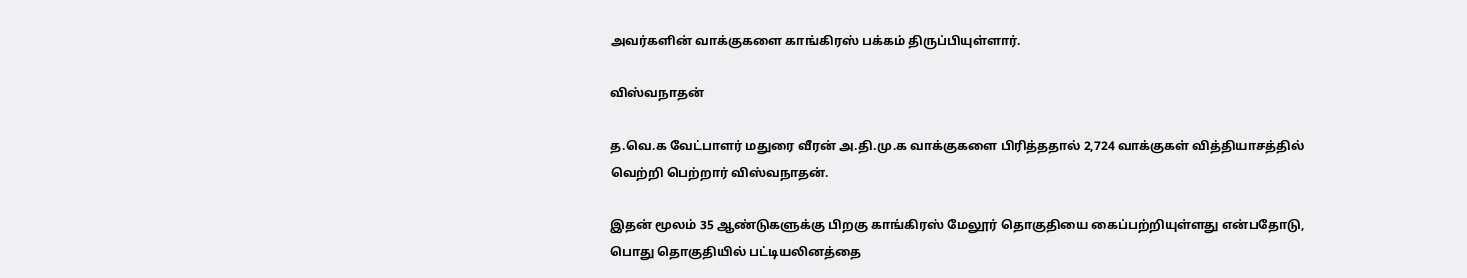அவர்களின் வாக்குகளை காங்கிரஸ் பக்கம் திருப்பியுள்ளார்.

விஸ்வநாதன்

த.வெ.க வேட்பாளர் மதுரை வீரன் அ.தி.மு.க வாக்குகளை பிரித்ததால் 2,724 வாக்குகள் வித்தியாசத்தில் வெற்றி பெற்றார் விஸ்வநாதன்.

இதன் மூலம் 35 ஆண்டுகளுக்கு பிறகு காங்கிரஸ் மேலூர் தொகுதியை கைப்பற்றியுள்ளது என்பதோடு, பொது தொகுதியில் பட்டியலினத்தை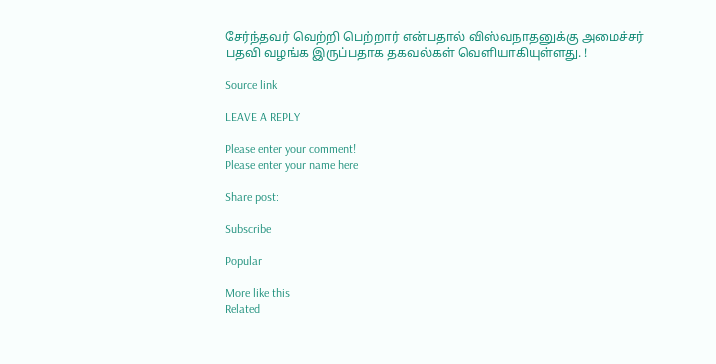சேர்ந்தவர் வெற்றி பெற்றார் என்பதால் விஸ்வநாதனுக்கு அமைச்சர் பதவி வழங்க இருப்பதாக தகவல்கள் வெளியாகியுள்ளது. !

Source link

LEAVE A REPLY

Please enter your comment!
Please enter your name here

Share post:

Subscribe

Popular

More like this
Related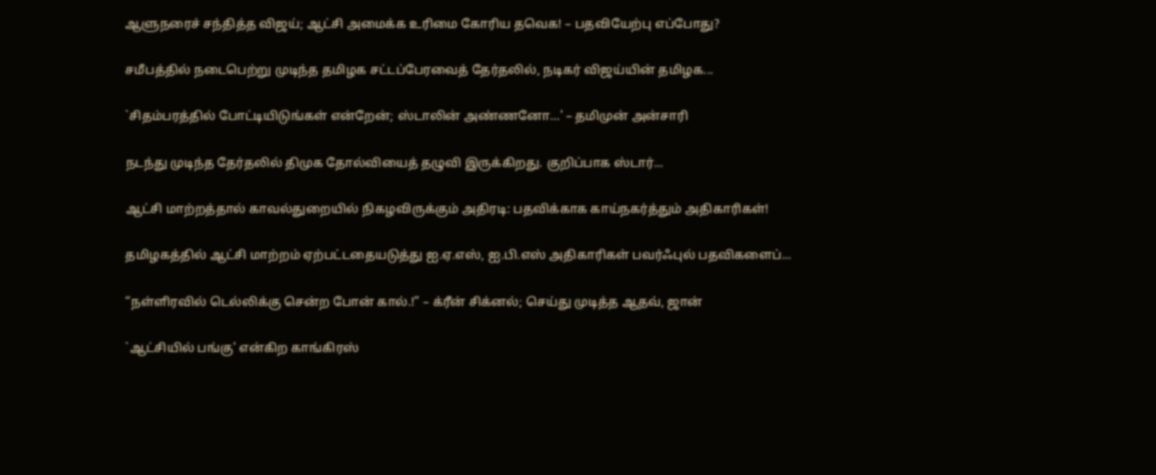ஆளுநரைச் சந்தித்த விஜய்; ஆட்சி அமைக்க உரிமை கோரிய தவெக! – பதவியேற்பு எப்போது?

சமீபத்தில் நடைபெற்று முடிந்த தமிழக சட்டப்பேரவைத் தேர்தலில், நடிகர் விஜய்யின் தமிழக...

`சிதம்பரத்தில் போட்டியிடுங்கள் என்றேன்; ஸ்டாலின் அண்ணனோ…' – தமிமுன் அன்சாரி

நடந்து முடிந்த தேர்தலில் திமுக தோல்வியைத் தழுவி இருக்கிறது. குறிப்பாக ஸ்டார்...

ஆட்சி மாற்றத்தால் காவல்துறையில் நிகழவிருக்கும் அதிரடி: பதவிக்காக காய்நகர்த்தும் அதிகாரிகள்!

தமிழகத்தில் ஆட்சி மாற்றம் ஏற்பட்டதையடுத்து ஐ.ஏ.எஸ், ஐ.பி.எஸ் அதிகாரிகள் பவர்ஃபுல் பதவிகளைப்...

“நள்ளிரவில் டெல்லிக்கு சென்ற போன் கால்.!” – க்ரீன் சிக்னல்; செய்து முடித்த ஆதவ், ஜான்

`ஆட்சியில் பங்கு' என்கிற காங்கிரஸ்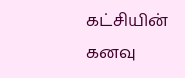கட்சியின் கனவு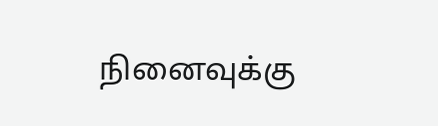நினைவுக்கு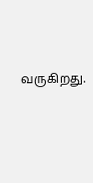வருகிறது.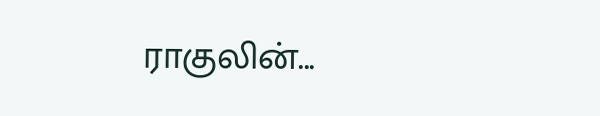ராகுலின்...